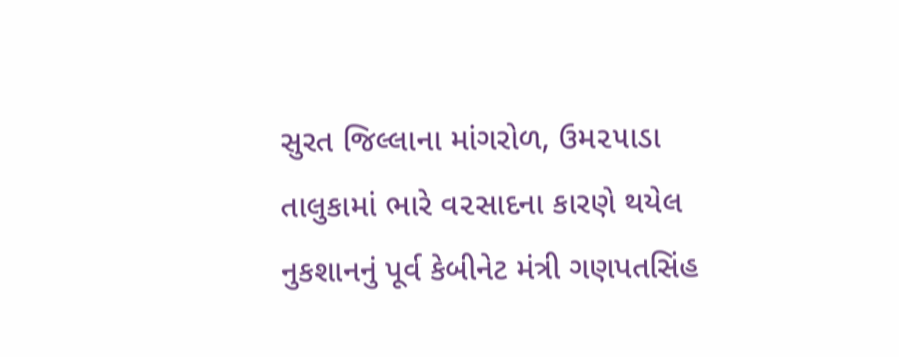સુરત જિલ્લાના માંગરોળ, ઉમ૨૫ાડા તાલુકામાં ભારે વ૨સાદના કારણે થયેલ નુકશાનનું પૂર્વ કેબીનેટ મંત્રી ગણપતસિંહ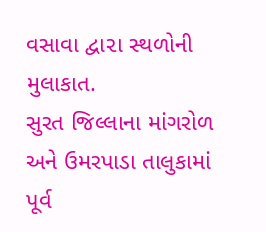વસાવા દ્વા૨ા સ્થળોની મુલાકાત.
સુરત જિલ્લાના માંગરોળ અને ઉમરપાડા તાલુકામાં પૂર્વ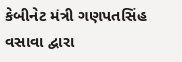કેબીનેટ મંત્રી ગણપતસિંહ વસાવા દ્વારા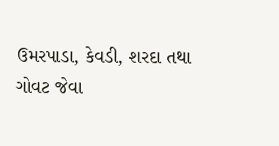ઉમરપાડા, કેવડી, શરદા તથા ગોવટ જેવા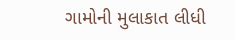ગામોની મુલાકાત લીધી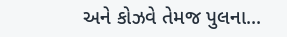અને કોઝવે તેમજ પુલના...